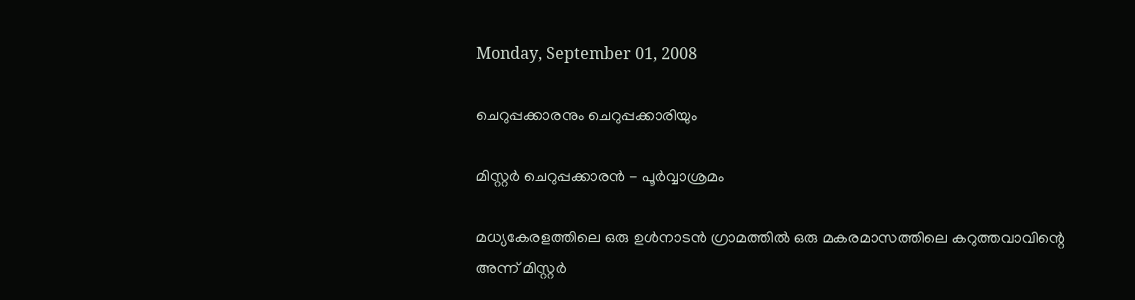Monday, September 01, 2008

ചെറുപ്പക്കാരനും ചെറുപ്പക്കാരിയും

മിസ്റ്റര്‍ ചെറുപ്പക്കാരന്‍ - പൂര്‍വ്വാശ്രമം

മധ്യകേരളത്തിലെ ഒരു ഉള്‍നാടന്‍ ഗ്രാമത്തില്‍ ഒരു മകരമാസത്തിലെ കറുത്തവാവിന്റെ അന്ന് മിസ്റ്റര്‍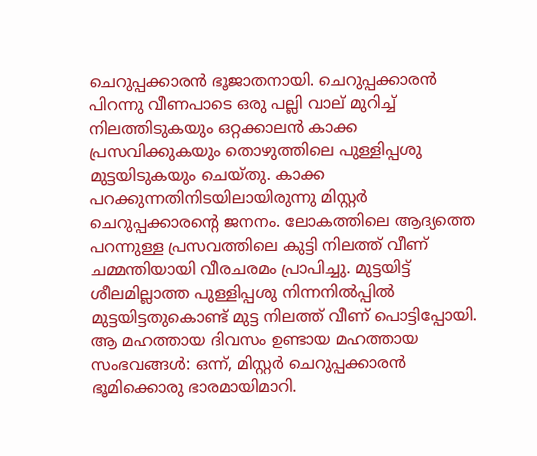ചെറുപ്പക്കാരന്‍ ഭൂജാതനായി. ചെറുപ്പക്കാരന്‍ പിറന്നു വീണപാടെ ഒരു പല്ലി വാല്‌ മുറിച്ച്‌ നിലത്തിടുകയും ഒറ്റക്കാലന്‍ കാക്ക പ്രസവിക്കുകയും തൊഴുത്തിലെ പുള്ളിപ്പശു മുട്ടയിടുകയും ചെയ്തു. കാക്ക പറക്കുന്നതിനിടയിലായിരുന്നു മിസ്റ്റര്‍ ചെറുപ്പക്കാരന്റെ ജനനം. ലോകത്തിലെ ആദ്യത്തെ പറന്നുള്ള പ്രസവത്തിലെ കുട്ടി നിലത്ത്‌ വീണ്‌ ചമ്മന്തിയായി വീരചരമം പ്രാപിച്ചു. മുട്ടയിട്ട്‌ ശീലമില്ലാത്ത പുള്ളിപ്പശു നിന്നനില്‍പ്പില്‍ മുട്ടയിട്ടതുകൊണ്ട്‌ മുട്ട നിലത്ത്‌ വീണ്‌ പൊട്ടിപ്പോയി. ആ മഹത്തായ ദിവസം ഉണ്ടായ മഹത്തായ സംഭവങ്ങള്‍: ഒന്ന്, മിസ്റ്റര്‍ ചെറുപ്പക്കാരന്‍ ഭൂമിക്കൊരു ഭാരമായിമാറി.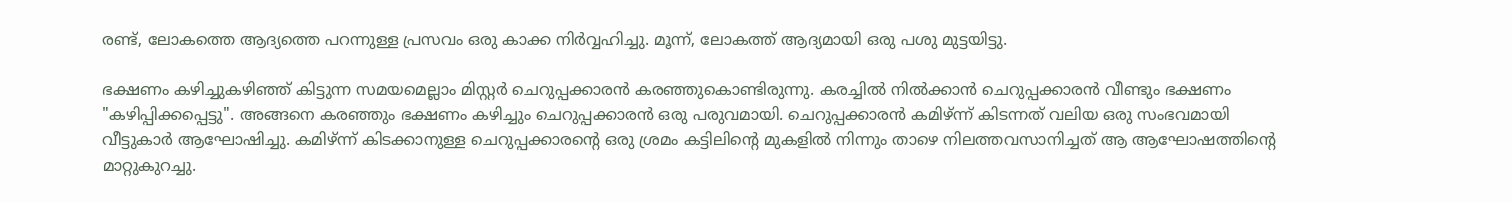രണ്ട്‌, ലോകത്തെ ആദ്യത്തെ പറന്നുള്ള പ്രസവം ഒരു കാക്ക നിര്‍വ്വഹിച്ചു. മൂന്ന്, ലോകത്ത്‌ ആദ്യമായി ഒരു പശു മുട്ടയിട്ടു.

ഭക്ഷണം കഴിച്ചുകഴിഞ്ഞ്‌ കിട്ടുന്ന സമയമെല്ലാം മിസ്റ്റര്‍ ചെറുപ്പക്കാരന്‍ കരഞ്ഞുകൊണ്ടിരുന്നു. കരച്ചില്‍ നില്‍ക്കാന്‍ ചെറുപ്പക്കാരന്‍ വീണ്ടും ഭക്ഷണം "കഴിപ്പിക്കപ്പെട്ടു". അങ്ങനെ കരഞ്ഞും ഭക്ഷണം കഴിച്ചും ചെറുപ്പക്കാരന്‍ ഒരു പരുവമായി. ചെറുപ്പക്കാരന്‍ കമിഴ്‌ന്ന് കിടന്നത്‌ വലിയ ഒരു സംഭവമായി വീട്ടുകാര്‍ ആഘോഷിച്ചു. കമിഴ്‌ന്ന് കിടക്കാനുള്ള ചെറുപ്പക്കാരന്റെ ഒരു ശ്രമം കട്ടിലിന്റെ മുകളില്‍ നിന്നും താഴെ നിലത്തവസാനിച്ചത്‌ ആ ആഘോഷത്തിന്റെ മാറ്റുകുറച്ചു.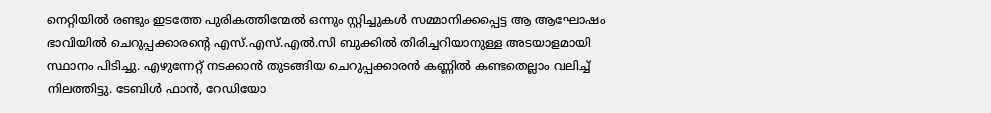നെറ്റിയില്‍ രണ്ടും ഇടത്തേ പുരികത്തിന്മേല്‍ ഒന്നും സ്റ്റിച്ചുകള്‍ സമ്മാനിക്കപ്പെട്ട ആ ആഘോഷം ഭാവിയില്‍ ചെറുപ്പക്കാരന്റെ എസ്‌.എസ്‌.എല്‍.സി ബുക്കില്‍ തിരിച്ചറിയാനുള്ള അടയാളമായി സ്ഥാനം പിടിച്ചു. എഴുന്നേറ്റ്‌ നടക്കാന്‍ തുടങ്ങിയ ചെറുപ്പക്കാരന്‍ കണ്ണില്‍ കണ്ടതെല്ലാം വലിച്ച്‌ നിലത്തിട്ടു. ടേബിള്‍ ഫാന്‍, റേഡിയോ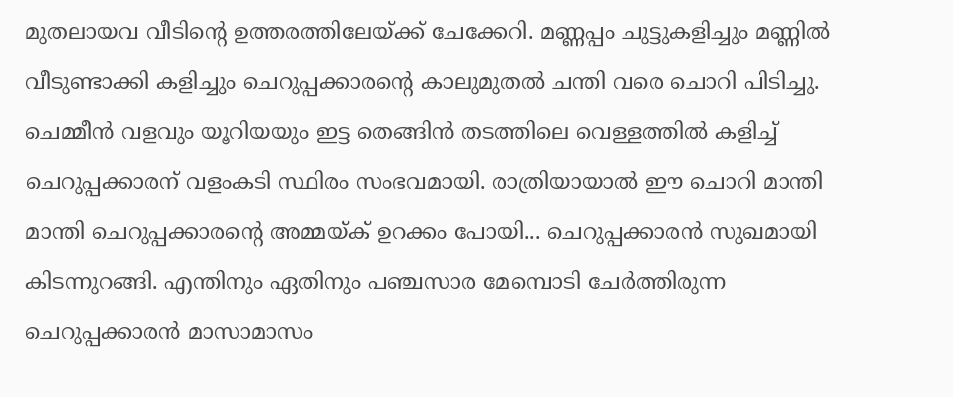മുതലായവ വീടിന്റെ ഉത്തരത്തിലേയ്ക്ക്‌ ചേക്കേറി. മണ്ണപ്പം ചുട്ടുകളിച്ചും മണ്ണില്‍ വീടുണ്ടാക്കി കളിച്ചും ചെറുപ്പക്കാരന്റെ കാലുമുതല്‍ ചന്തി വരെ ചൊറി പിടിച്ചു. ചെമ്മീന്‍ വളവും യൂറിയയും ഇട്ട തെങ്ങിന്‍ തടത്തിലെ വെള്ളത്തില്‍ കളിച്ച്‌ ചെറുപ്പക്കാരന്‌ വളംകടി സ്ഥിരം സംഭവമായി. രാത്രിയായാല്‍ ഈ ചൊറി മാന്തി മാന്തി ചെറുപ്പക്കാരന്റെ അമ്മയ്ക്‌ ഉറക്കം പോയി... ചെറുപ്പക്കാരന്‍ സുഖമായി കിടന്നുറങ്ങി. എന്തിനും ഏതിനും പഞ്ചസാര മേമ്പൊടി ചേര്‍ത്തിരുന്ന ചെറുപ്പക്കാരന്‍ മാസാമാസം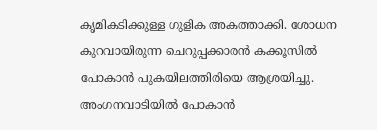കൃമികടിക്കുള്ള ഗുളിക അകത്താക്കി. ശോധന കുറവായിരുന്ന ചെറുപ്പക്കാരന്‍ കക്കൂസില്‍ പോകാന്‍ പുകയിലത്തിരിയെ ആശ്രയിച്ചു. അംഗനവാടിയില്‍ പോകാന്‍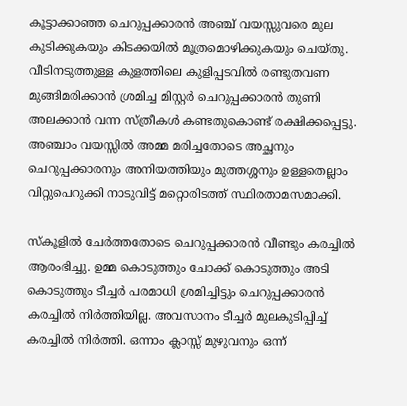കൂട്ടാക്കാഞ്ഞ ചെറുപ്പക്കാരന്‍ അഞ്ച്‌ വയസ്സുവരെ മുല കുടിക്കുകയും കിടക്കയില്‍ മൂത്രമൊഴിക്കുകയും ചെയ്തു. വീടിനടുത്തുള്ള കുളത്തിലെ കുളിപ്പടവില്‍ രണ്ടുതവണ മുങ്ങിമരിക്കാന്‍ ശ്രമിച്ച മിസ്റ്റര്‍ ചെറുപ്പക്കാരന്‍ തുണി അലക്കാന്‍ വന്ന സ്ത്രീകള്‍ കണ്ടതുകൊണ്ട്‌ രക്ഷിക്കപ്പെട്ടു. അഞ്ചാം വയസ്സില്‍ അമ്മ മരിച്ചതോടെ അച്ഛനും ചെറുപ്പക്കാരനും അനിയത്തിയും മുത്തശ്ശനും ഉള്ളതെല്ലാം വിറ്റുപെറുക്കി നാടുവിട്ട്‌ മറ്റൊരിടത്ത്‌ സ്ഥിരതാമസമാക്കി.

സ്കൂളില്‍ ചേര്‍ത്തതോടെ ചെറുപ്പക്കാരന്‍ വീണ്ടും കരച്ചില്‍ ആരംഭിച്ചു. ഉമ്മ കൊടുത്തും ചോക്ക്‌ കൊടുത്തും അടി കൊടുത്തും ടീച്ചര്‍ പരമാധി ശ്രമിച്ചിട്ടും ചെറുപ്പക്കാരന്‍ കരച്ചില്‍ നിര്‍ത്തിയില്ല. അവസാനം ടീച്ചര്‍ മുലകുടിപ്പിച്ച്‌ കരച്ചില്‍ നിര്‍ത്തി. ഒന്നാം ക്ലാസ്സ്‌ മുഴുവനും ഒന്ന്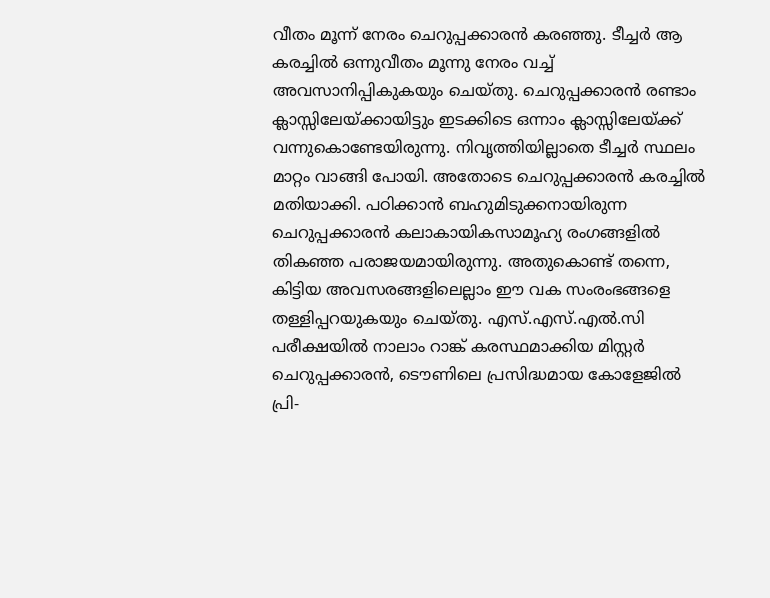വീതം മൂന്ന് നേരം ചെറുപ്പക്കാരന്‍ കരഞ്ഞു. ടീച്ചര്‍ ആ കരച്ചില്‍ ഒന്നുവീതം മൂന്നു നേരം വച്ച്‌ അവസാനിപ്പികുകയും ചെയ്തു. ചെറുപ്പക്കാരന്‍ രണ്ടാം ക്ലാസ്സിലേയ്ക്കായിട്ടും ഇടക്കിടെ ഒന്നാം ക്ലാസ്സിലേയ്ക്ക്‌ വന്നുകൊണ്ടേയിരുന്നു. നിവൃത്തിയില്ലാതെ ടീച്ചര്‍ സ്ഥലം മാറ്റം വാങ്ങി പോയി. അതോടെ ചെറുപ്പക്കാരന്‍ കരച്ചില്‍ മതിയാക്കി. പഠിക്കാന്‍ ബഹുമിടുക്കനായിരുന്ന ചെറുപ്പക്കാരന്‍ കലാകായികസാമൂഹ്യ രംഗങ്ങളില്‍ തികഞ്ഞ പരാജയമായിരുന്നു. അതുകൊണ്ട്‌ തന്നെ, കിട്ടിയ അവസരങ്ങളിലെല്ലാം ഈ വക സംരംഭങ്ങളെ തള്ളിപ്പറയുകയും ചെയ്തു. എസ്‌.എസ്‌.എല്‍.സി പരീക്ഷയില്‍ നാലാം റാങ്ക്‌ കരസ്ഥമാക്കിയ മിസ്റ്റര്‍ ചെറുപ്പക്കാരന്‍, ടൌണിലെ പ്രസിദ്ധമായ കോളേജില്‍ പ്രി-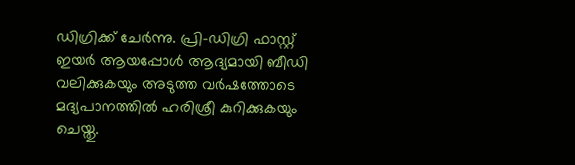ഡിഗ്രിക്ക്‌ ചേര്‍ന്നു. പ്രി-ഡിഗ്രി ഫാസ്റ്റ്‌ ഇയര്‍ ആയപ്പോള്‍ ആദ്യമായി ബീഡി വലിക്കുകയും അടുത്ത വര്‍ഷത്തോടെ മദ്യപാനത്തില്‍ ഹരിശ്രീ കുറിക്കുകയും ചെയ്തു.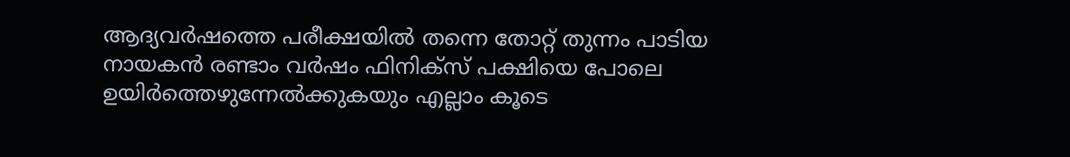ആദ്യവര്‍ഷത്തെ പരീക്ഷയില്‍ തന്നെ തോറ്റ്‌ തുന്നം പാടിയ നായകന്‍ രണ്ടാം വര്‍ഷം ഫിനിക്സ്‌ പക്ഷിയെ പോലെ ഉയിര്‍ത്തെഴുന്നേല്‍ക്കുകയും എല്ലാം കൂടെ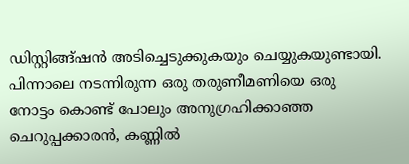ഡിസ്റ്റിങ്ങ്ഷന്‍ അടിച്ചെടുക്കുകയും ചെയ്യുകയുണ്ടായി. പിന്നാലെ നടന്നിരുന്ന ഒരു തരുണീമണിയെ ഒരു നോട്ടം കൊണ്ട്‌ പോലും അനുഗ്രഹിക്കാഞ്ഞ ചെറുപ്പക്കാരന്‍, കണ്ണില്‍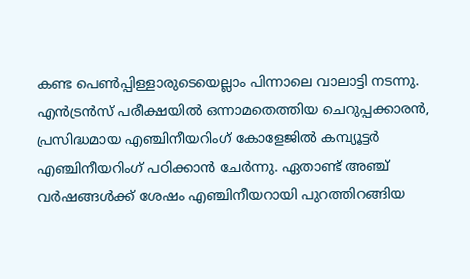കണ്ട പെണ്‍പ്പിള്ളാരുടെയെല്ലാം പിന്നാലെ വാലാട്ടി നടന്നു. എന്‍ട്രന്‍സ്‌ പരീക്ഷയില്‍ ഒന്നാമതെത്തിയ ചെറുപ്പക്കാരന്‍, പ്രസിദ്ധമായ എഞ്ചിനീയറിംഗ്‌ കോളേജില്‍ കമ്പ്യൂട്ടര്‍ എഞ്ചിനീയറിംഗ്‌ പഠിക്കാന്‍ ചേര്‍ന്നു. ഏതാണ്ട്‌ അഞ്ച്‌ വര്‍ഷങ്ങള്‍ക്ക്‌ ശേഷം എഞ്ചിനീയറായി പുറത്തിറങ്ങിയ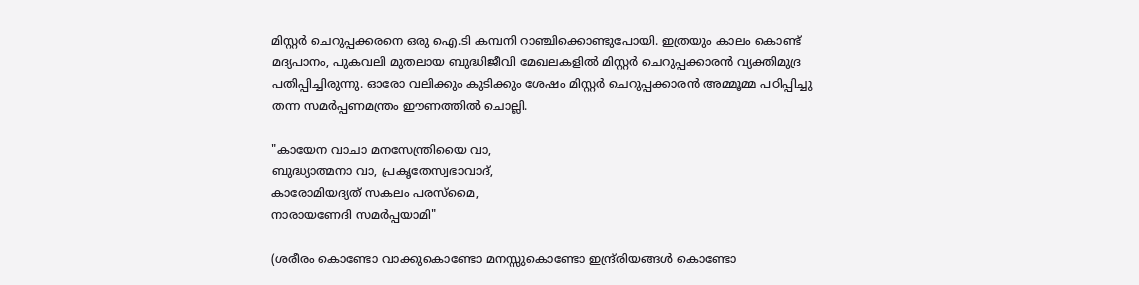മിസ്റ്റര്‍ ചെറുപ്പക്കരനെ ഒരു ഐ.ടി കമ്പനി റാഞ്ചിക്കൊണ്ടുപോയി. ഇത്രയും കാലം കൊണ്ട്‌ മദ്യപാനം, പുകവലി മുതലായ ബുദ്ധിജീവി മേഖലകളില്‍ മിസ്റ്റര്‍ ചെറുപ്പക്കാരന്‍ വ്യക്തിമുദ്ര പതിപ്പിച്ചിരുന്നു. ഓരോ വലിക്കും കുടിക്കും ശേഷം മിസ്റ്റര്‍ ചെറുപ്പക്കാരന്‍ അമ്മൂമ്മ പഠിപ്പിച്ചു തന്ന സമര്‍പ്പണമന്ത്രം ഈണത്തില്‍ ചൊല്ലി.

"കായേന വാചാ മനസേന്ത്രിയൈ വാ,
ബുദ്ധ്യാത്മനാ വാ, പ്രകൃതേസ്വഭാവാദ്‌,
കാരോമിയദ്യത്‌ സകലം പരസ്മൈ,
നാരായണേദി സമര്‍പ്പയാമി"

(ശരീരം കൊണ്ടോ വാക്കുകൊണ്ടോ മനസ്സുകൊണ്ടോ ഇന്ദ്ര്രിയങ്ങള്‍ കൊണ്ടോ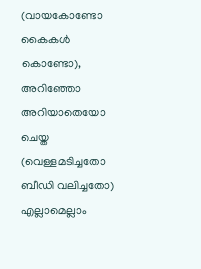(വായകോണ്ടോ കൈകള്‍ കൊണ്ടോ), അറിഞ്ഞോ അറിയാതെയോ ചെയ്ത (വെള്ളമടിച്ചതോ ബീഡി വലിച്ചതോ) എല്ലാമെല്ലാം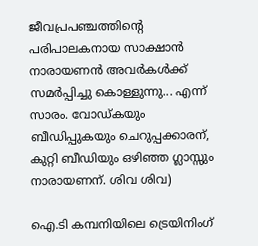ജീവപ്രപഞ്ചത്തിന്റെ പരിപാലകനായ സാക്ഷാന്‍ നാരായണന്‍ അവര്‍കള്‍ക്ക്‌ സമര്‍പ്പിച്ചു കൊള്ളുന്നു... എന്ന് സാരം. വോഡ്‌കയും ബീഡിപ്പുകയും ചെറുപ്പക്കാരന്‌, കുറ്റി ബീഡിയും ഒഴിഞ്ഞ ഗ്ലാസ്സും നാരായണന്‌. ശിവ ശിവ)

ഐ.ടി കമ്പനിയിലെ ട്രെയിനിംഗ്‌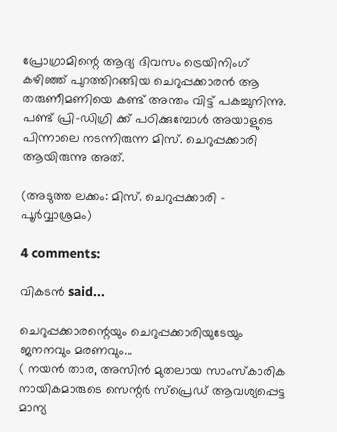പ്രോഗ്രാമിന്റെ ആദ്യ ദിവസം ട്രെയിനിംഗ്‌ കഴിഞ്ഞ്‌ പുറത്തിറങ്ങിയ ചെറുപ്പക്കാരന്‍ ആ തരുണീമണിയെ കണ്ട്‌ അന്തം വിട്ട്‌ പകച്ചുനിന്നു. പണ്ട്‌ പ്രി-ഡിഗ്രി ക്ക്‌ പഠിക്കുമ്പോള്‍ അയാളുടെ പിന്നാലെ നടന്നിരുന്ന മിസ്‌. ചെറുപ്പക്കാരി ആയിരുന്നു അത്‌.

(അടുത്ത ലക്കം: മിസ്‌. ചെറുപ്പക്കാരി - പൂര്‍വ്വാശ്രമം)

4 comments:

വികടന്‍ said...

ചെറുപ്പക്കാരന്റെയും ചെറുപ്പക്കാരിയുടേയും ജനനവും മരണവും...
( നയന്‍ താര, അസിന്‍ മുതലായ സാംസ്കാരിക നായികമാരുടെ സെന്റര്‍ സ്പ്രെഡ്‌ ആവശ്യപ്പെട്ട മാന്യ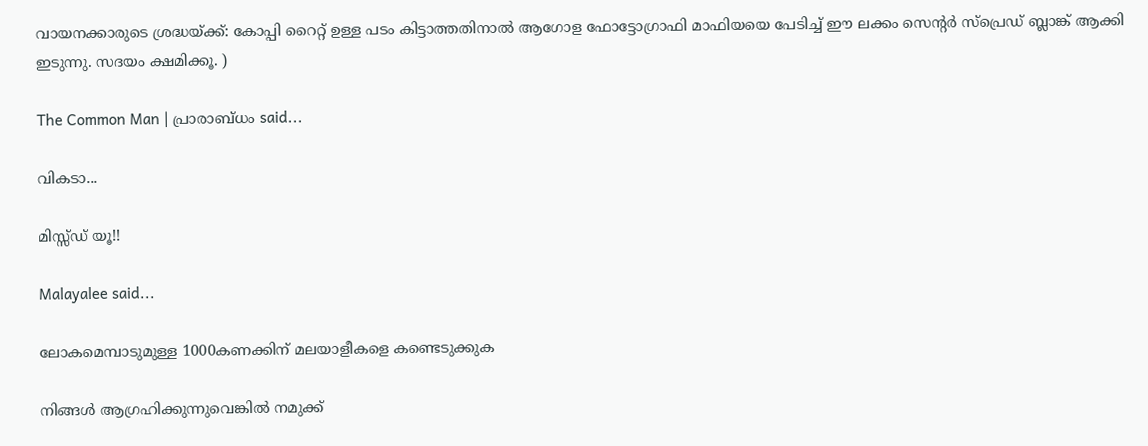വായനക്കാരുടെ ശ്രദ്ധയ്ക്ക്‌: കോപ്പി റൈറ്റ്‌ ഉള്ള പടം കിട്ടാത്തതിനാല്‍ ആഗോള ഫോട്ടോഗ്രാഫി മാഫിയയെ പേടിച്ച്‌ ഈ ലക്കം സെന്റര്‍ സ്പ്രെഡ്‌ ബ്ലാങ്ക്‌ ആക്കി ഇടുന്നു. സദയം ക്ഷമിക്കൂ. )

The Common Man | പ്രാരാബ്ധം said...

വികടാ...

മിസ്സ്ഡ് യൂ!!

Malayalee said...

ലോകമെമ്പാടുമുള്ള 1000കണക്കിന്‌ മലയാളീകളെ കണ്ടെടുക്കുക

നിങ്ങള്‍ ആഗ്രഹിക്കുന്നുവെങ്കില്‍ നമുക്ക്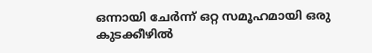ഒന്നായി ചേര്‍ന്ന് ഒറ്റ സമൂഹമായി ഒരു കുടക്കീഴില്‍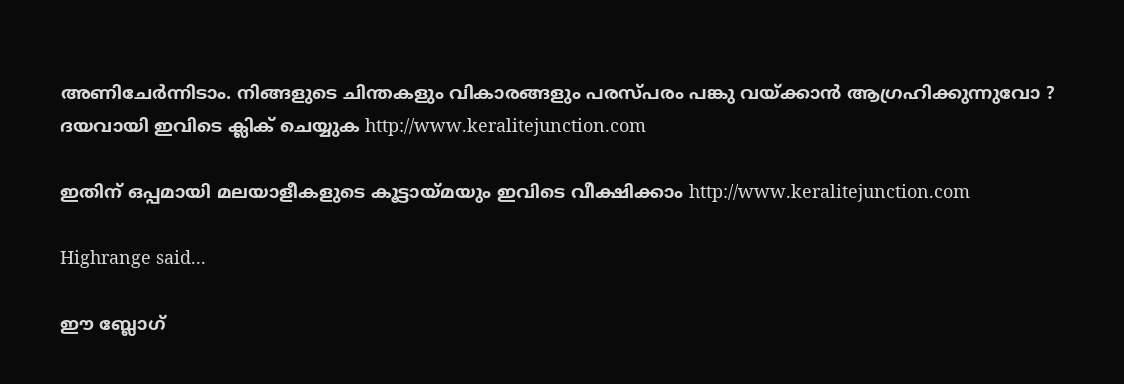അണിചേര്‍ന്നിടാം. നിങ്ങളുടെ ചിന്തകളും വികാരങ്ങളും പരസ്പരം പങ്കു വയ്ക്കാന്‍ ആഗ്രഹിക്കുന്നുവോ ? ദയവായി ഇവിടെ ക്ലിക് ചെയ്യുക http://www.keralitejunction.com

ഇതിന്‌ ഒപ്പമായി മലയാളീകളുടെ കൂട്ടായ്മയും ഇവിടെ വീക്ഷിക്കാം http://www.keralitejunction.com

Highrange said...

ഈ ബ്ലോഗ്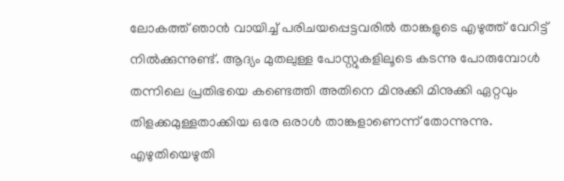ലോകത്ത് ഞാന്‍ വായിച്ച് പരിചയപ്പെട്ടവരില്‍ താങ്കളുടെ എഴുത്ത് വേറിട്ട് നില്‍ക്കുന്നുണ്ട്. ആദ്യം മുതലുള്ള പോസ്റ്റുകളിലൂടെ കടന്നു പോരുമ്പോള്‍ തന്നിലെ പ്രതിഭയെ കണ്ടെത്തി അതിനെ മിനുക്കി മിനുക്കി ഏറ്റവും തിളക്കമുള്ളതാക്കിയ ഒരേ ഒരാള്‍ താങ്കളാണെന്ന് തോന്നുന്നു. എഴുതിയെഴുതി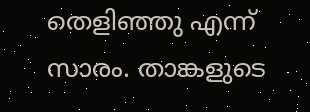തെളിഞ്ഞു എന്ന് സാരം. താങ്കളുടെ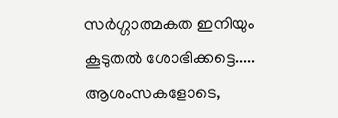സര്‍ഗ്ഗാത്മകത ഇനിയും കൂടുതല്‍ ശോഭിക്കട്ടെ.....
ആശംസകളോടെ,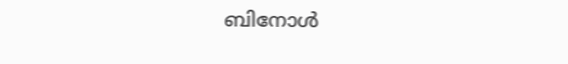ബിനോള്‍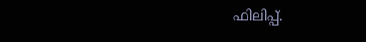ഫിലിപ്പ്.